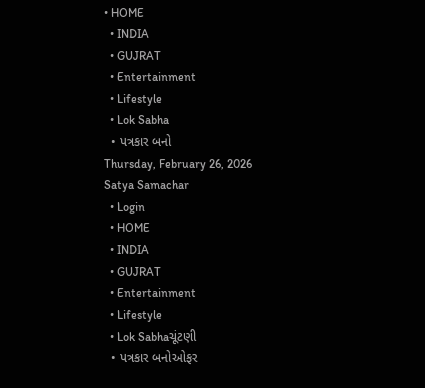• HOME
  • INDIA
  • GUJRAT
  • Entertainment
  • Lifestyle
  • Lok Sabha
  • પત્રકાર બનો
Thursday, February 26, 2026
Satya Samachar
  • Login
  • HOME
  • INDIA
  • GUJRAT
  • Entertainment
  • Lifestyle
  • Lok Sabhaચૂંટણી
  • પત્રકાર બનોઓફર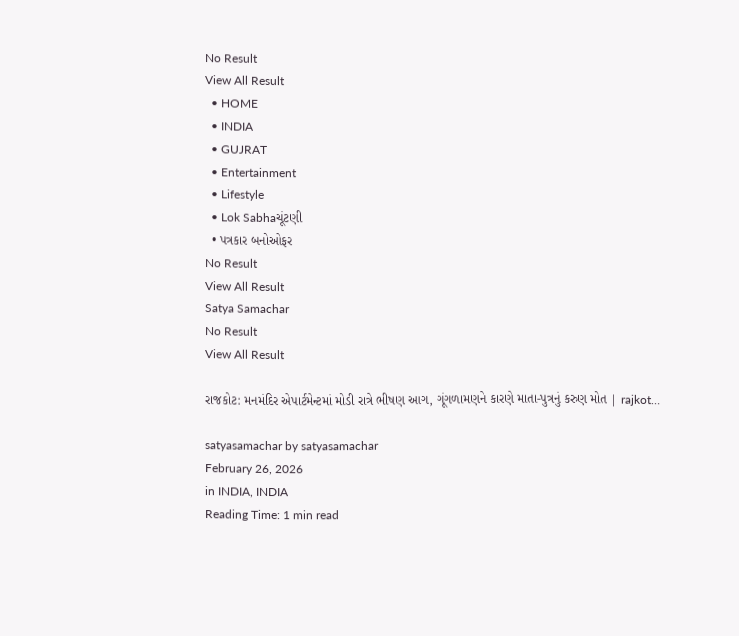No Result
View All Result
  • HOME
  • INDIA
  • GUJRAT
  • Entertainment
  • Lifestyle
  • Lok Sabhaચૂંટણી
  • પત્રકાર બનોઓફર
No Result
View All Result
Satya Samachar
No Result
View All Result

રાજકોટ: મનમંદિર એપાર્ટમેન્ટમાં મોડી રાત્રે ભીષણ આગ, ગૂંગળામણને કારણે માતા-પુત્રનું કરુણ મોત | rajkot…

satyasamachar by satyasamachar
February 26, 2026
in INDIA, INDIA
Reading Time: 1 min read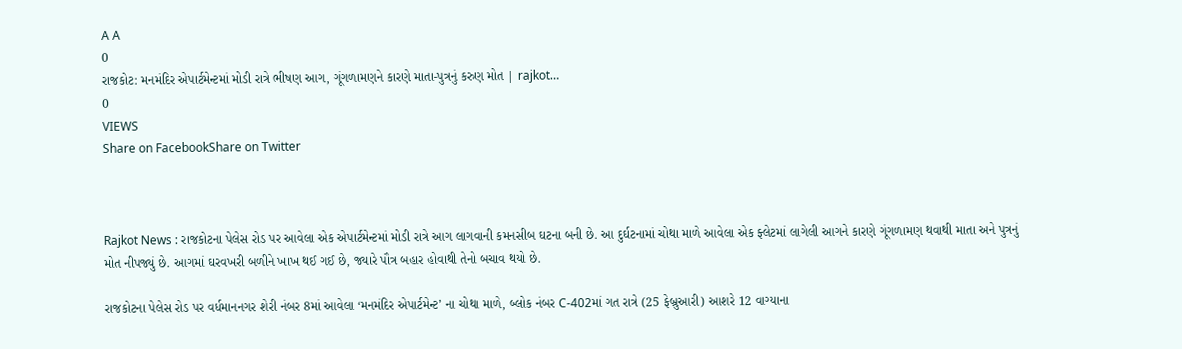A A
0
રાજકોટ: મનમંદિર એપાર્ટમેન્ટમાં મોડી રાત્રે ભીષણ આગ, ગૂંગળામણને કારણે માતા-પુત્રનું કરુણ મોત | rajkot…
0
VIEWS
Share on FacebookShare on Twitter



Rajkot News : રાજકોટના પેલેસ રોડ પર આવેલા એક એપાર્ટમેન્ટમાં મોડી રાત્રે આગ લાગવાની કમનસીબ ઘટના બની છે. આ દુર્ઘટનામાં ચોથા માળે આવેલા એક ફ્લેટમાં લાગેલી આગને કારણે ગૂંગળામણ થવાથી માતા અને પુત્રનું મોત નીપજ્યું છે. આગમાં ઘરવખરી બળીને ખાખ થઈ ગઈ છે, જ્યારે પૌત્ર બહાર હોવાથી તેનો બચાવ થયો છે.

રાજકોટના પેલેસ રોડ પર વર્ધમાનનગર શેરી નંબર 8માં આવેલા ‘મનમંદિર એપાર્ટમેન્ટ’ ના ચોથા માળે, બ્લોક નંબર C-402માં ગત રાત્રે (25 ફેબ્રુઆરી) આશરે 12 વાગ્યાના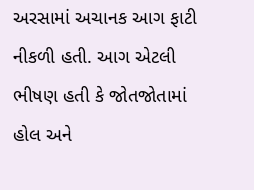અરસામાં અચાનક આગ ફાટી નીકળી હતી. આગ એટલી ભીષણ હતી કે જોતજોતામાં હોલ અને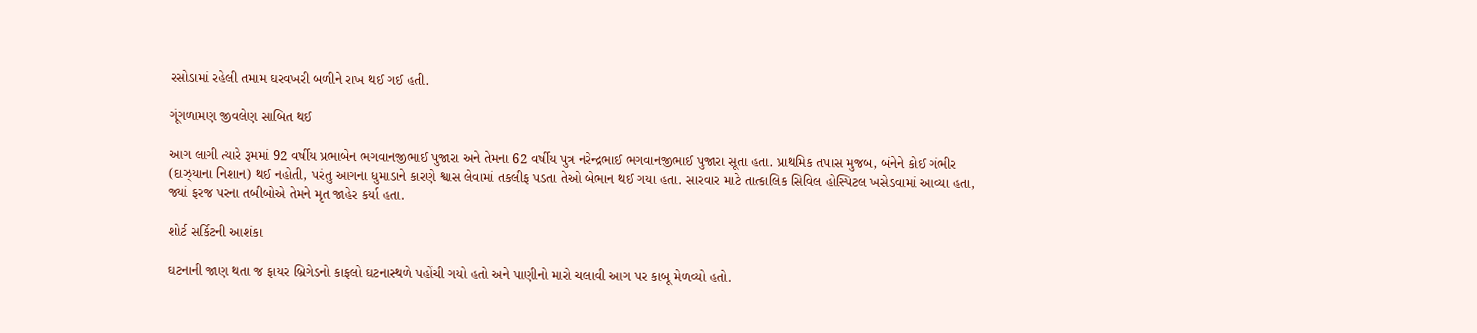રસોડામાં રહેલી તમામ ઘરવખરી બળીને રાખ થઈ ગઈ હતી.

ગૂંગળામણ જીવલેણ સાબિત થઈ

આગ લાગી ત્યારે રૂમમાં 92 વર્ષીય પ્રભાબેન ભગવાનજીભાઈ પુજારા અને તેમના 62 વર્ષીય પુત્ર નરેન્દ્રભાઈ ભગવાનજીભાઈ પુજારા સૂતા હતા. પ્રાથમિક તપાસ મુજબ, બંનેને કોઈ ગંભીર (દાઝ્યાના નિશાન) થઈ નહોતી, પરંતુ આગના ધુમાડાને કારણે શ્વાસ લેવામાં તકલીફ પડતા તેઓ બેભાન થઈ ગયા હતા. સારવાર માટે તાત્કાલિક સિવિલ હોસ્પિટલ ખસેડવામાં આવ્યા હતા, જ્યાં ફરજ પરના તબીબોએ તેમને મૃત જાહેર કર્યા હતા.

શોર્ટ સર્કિટની આશંકા

ઘટનાની જાણ થતા જ ફાયર બ્રિગેડનો કાફલો ઘટનાસ્થળે પહોંચી ગયો હતો અને પાણીનો મારો ચલાવી આગ પર કાબૂ મેળવ્યો હતો.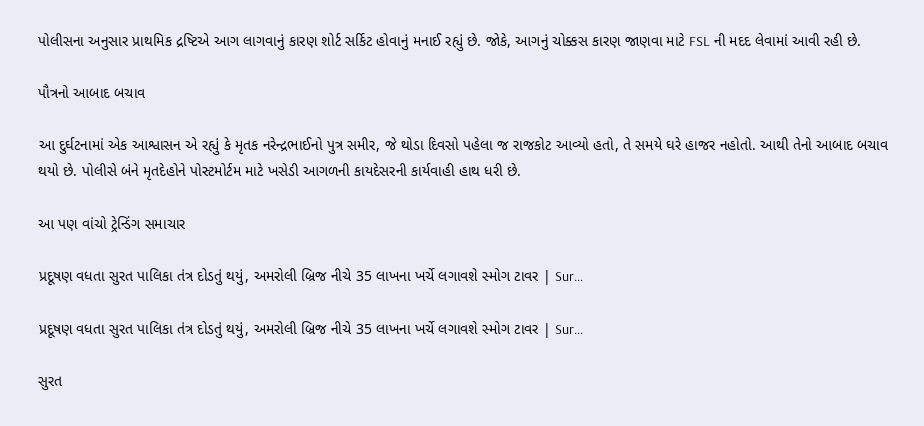પોલીસના અનુસાર પ્રાથમિક દ્રષ્ટિએ આગ લાગવાનું કારણ શોર્ટ સર્કિટ હોવાનું મનાઈ રહ્યું છે. જોકે, આગનું ચોક્કસ કારણ જાણવા માટે FSL ની મદદ લેવામાં આવી રહી છે.

પૌત્રનો આબાદ બચાવ

આ દુર્ઘટનામાં એક આશ્વાસન એ રહ્યું કે મૃતક નરેન્દ્રભાઈનો પુત્ર સમીર, જે થોડા દિવસો પહેલા જ રાજકોટ આવ્યો હતો, તે સમયે ઘરે હાજર નહોતો. આથી તેનો આબાદ બચાવ થયો છે. પોલીસે બંને મૃતદેહોને પોસ્ટમોર્ટમ માટે ખસેડી આગળની કાયદેસરની કાર્યવાહી હાથ ધરી છે.

આ પણ વાંચો ટ્રેન્ડિંગ સમાચાર

પ્રદૂષણ વધતા સુરત પાલિકા તંત્ર દોડતું થયું, અમરોલી બ્રિજ નીચે 35 લાખના ખર્ચે લગાવશે સ્મોગ ટાવર | Sur…

પ્રદૂષણ વધતા સુરત પાલિકા તંત્ર દોડતું થયું, અમરોલી બ્રિજ નીચે 35 લાખના ખર્ચે લગાવશે સ્મોગ ટાવર | Sur…

સુરત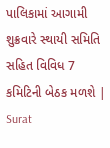પાલિકામાં આગામી શુક્રવારે સ્થાયી સમિતિ સહિત વિવિધ 7 કમિટિની બેઠક મળશે | Surat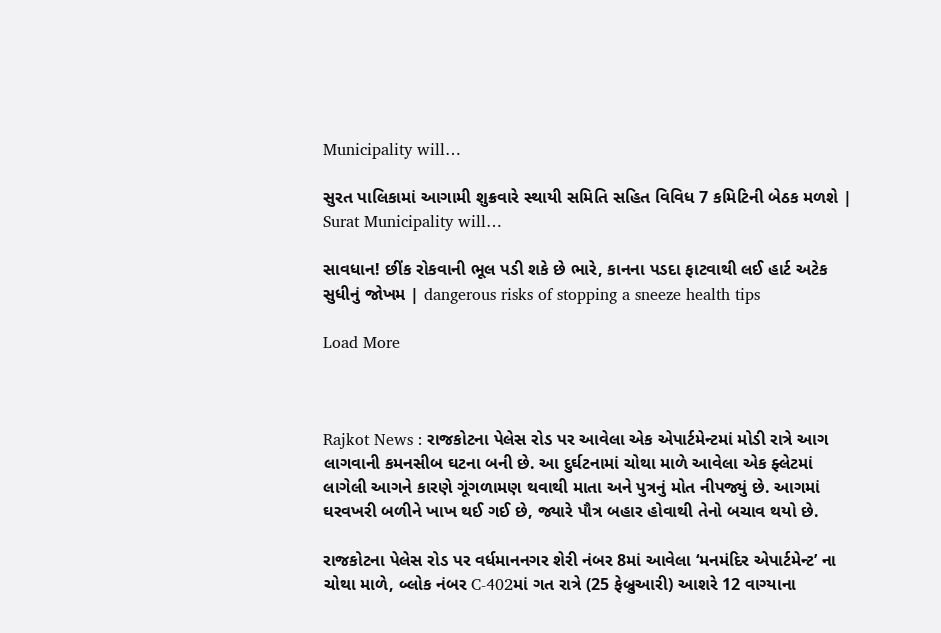Municipality will…

સુરત પાલિકામાં આગામી શુક્રવારે સ્થાયી સમિતિ સહિત વિવિધ 7 કમિટિની બેઠક મળશે | Surat Municipality will…

સાવધાન! છીંક રોકવાની ભૂલ પડી શકે છે ભારે, કાનના પડદા ફાટવાથી લઈ હાર્ટ અટેક સુધીનું જોખમ | dangerous risks of stopping a sneeze health tips

Load More



Rajkot News : રાજકોટના પેલેસ રોડ પર આવેલા એક એપાર્ટમેન્ટમાં મોડી રાત્રે આગ લાગવાની કમનસીબ ઘટના બની છે. આ દુર્ઘટનામાં ચોથા માળે આવેલા એક ફ્લેટમાં લાગેલી આગને કારણે ગૂંગળામણ થવાથી માતા અને પુત્રનું મોત નીપજ્યું છે. આગમાં ઘરવખરી બળીને ખાખ થઈ ગઈ છે, જ્યારે પૌત્ર બહાર હોવાથી તેનો બચાવ થયો છે.

રાજકોટના પેલેસ રોડ પર વર્ધમાનનગર શેરી નંબર 8માં આવેલા ‘મનમંદિર એપાર્ટમેન્ટ’ ના ચોથા માળે, બ્લોક નંબર C-402માં ગત રાત્રે (25 ફેબ્રુઆરી) આશરે 12 વાગ્યાના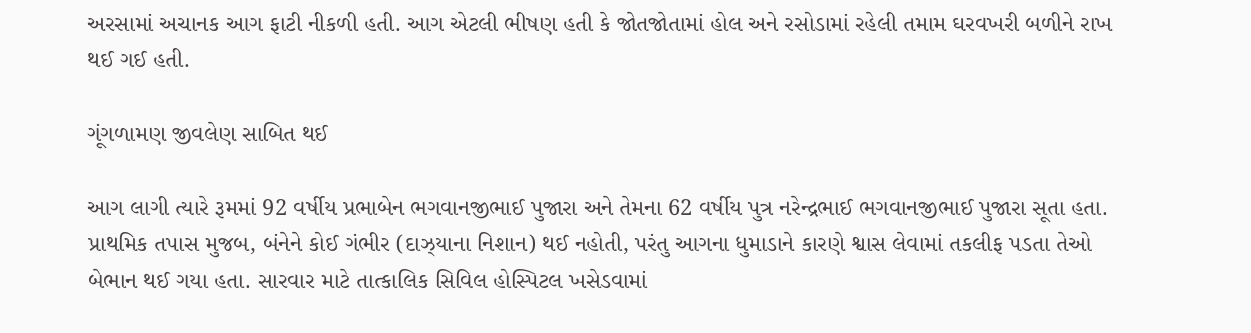અરસામાં અચાનક આગ ફાટી નીકળી હતી. આગ એટલી ભીષણ હતી કે જોતજોતામાં હોલ અને રસોડામાં રહેલી તમામ ઘરવખરી બળીને રાખ થઈ ગઈ હતી.

ગૂંગળામણ જીવલેણ સાબિત થઈ

આગ લાગી ત્યારે રૂમમાં 92 વર્ષીય પ્રભાબેન ભગવાનજીભાઈ પુજારા અને તેમના 62 વર્ષીય પુત્ર નરેન્દ્રભાઈ ભગવાનજીભાઈ પુજારા સૂતા હતા. પ્રાથમિક તપાસ મુજબ, બંનેને કોઈ ગંભીર (દાઝ્યાના નિશાન) થઈ નહોતી, પરંતુ આગના ધુમાડાને કારણે શ્વાસ લેવામાં તકલીફ પડતા તેઓ બેભાન થઈ ગયા હતા. સારવાર માટે તાત્કાલિક સિવિલ હોસ્પિટલ ખસેડવામાં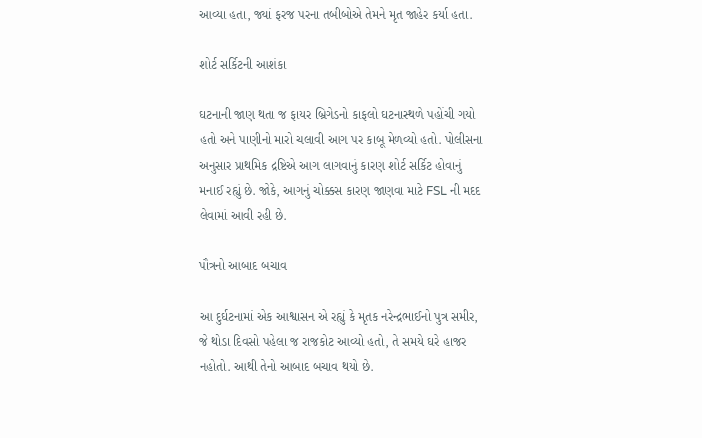આવ્યા હતા, જ્યાં ફરજ પરના તબીબોએ તેમને મૃત જાહેર કર્યા હતા.

શોર્ટ સર્કિટની આશંકા

ઘટનાની જાણ થતા જ ફાયર બ્રિગેડનો કાફલો ઘટનાસ્થળે પહોંચી ગયો હતો અને પાણીનો મારો ચલાવી આગ પર કાબૂ મેળવ્યો હતો. પોલીસના અનુસાર પ્રાથમિક દ્રષ્ટિએ આગ લાગવાનું કારણ શોર્ટ સર્કિટ હોવાનું મનાઈ રહ્યું છે. જોકે, આગનું ચોક્કસ કારણ જાણવા માટે FSL ની મદદ લેવામાં આવી રહી છે.

પૌત્રનો આબાદ બચાવ

આ દુર્ઘટનામાં એક આશ્વાસન એ રહ્યું કે મૃતક નરેન્દ્રભાઈનો પુત્ર સમીર, જે થોડા દિવસો પહેલા જ રાજકોટ આવ્યો હતો, તે સમયે ઘરે હાજર નહોતો. આથી તેનો આબાદ બચાવ થયો છે.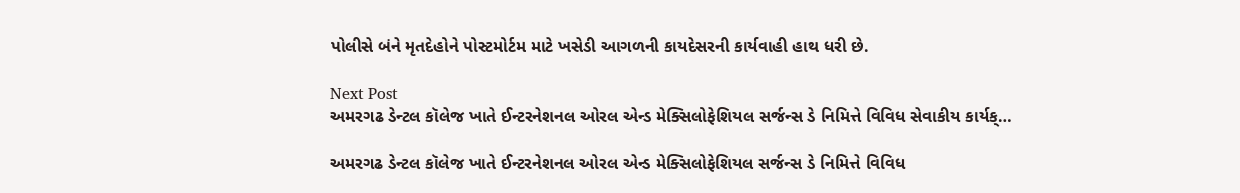પોલીસે બંને મૃતદેહોને પોસ્ટમોર્ટમ માટે ખસેડી આગળની કાયદેસરની કાર્યવાહી હાથ ધરી છે.

Next Post
અમરગઢ ડેન્ટલ કૉલેજ ખાતે ઈન્ટરનેશનલ ઓરલ એન્ડ મેક્સિલોફેશિયલ સર્જન્સ ડે નિમિત્તે વિવિધ સેવાકીય કાર્યક્…

અમરગઢ ડેન્ટલ કૉલેજ ખાતે ઈન્ટરનેશનલ ઓરલ એન્ડ મેક્સિલોફેશિયલ સર્જન્સ ડે નિમિત્તે વિવિધ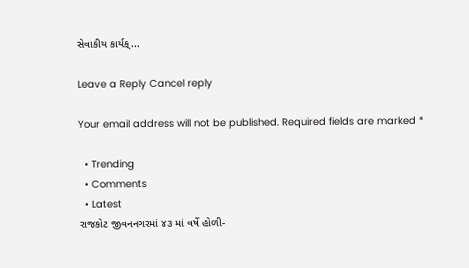સેવાકીય કાર્યક્...

Leave a Reply Cancel reply

Your email address will not be published. Required fields are marked *

  • Trending
  • Comments
  • Latest
રાજકોટ જીવનનગરમાં ૪૩ માં વર્ષે હોળી-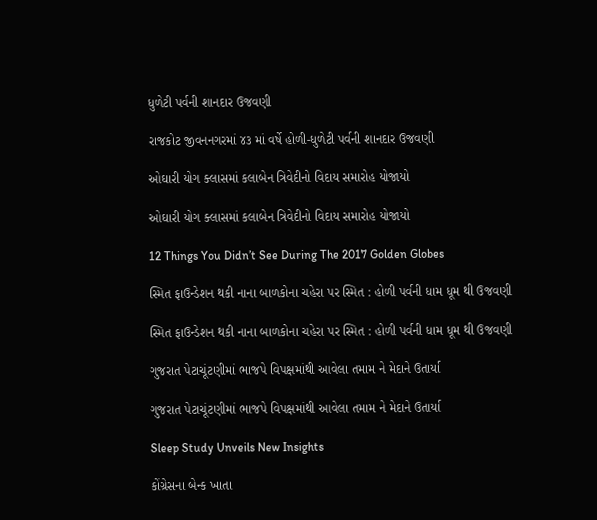ધુળેટી પર્વની શાનદાર ઉજવણી

રાજકોટ જીવનનગરમાં ૪૩ માં વર્ષે હોળી-ધુળેટી પર્વની શાનદાર ઉજવણી

ઓઘારી યોગ ક્લાસમાં કલાબેન ત્રિવેદીનો વિદાય સમારોહ યોજાયો

ઓઘારી યોગ ક્લાસમાં કલાબેન ત્રિવેદીનો વિદાય સમારોહ યોજાયો

12 Things You Didn’t See During The 2017 Golden Globes

સ્મિત ફાઉન્ડેશન થકી નાના બાળકોના ચહેરા પર સ્મિત : હોળી પર્વની ધામ ધૂમ થી ઉજવણી

સ્મિત ફાઉન્ડેશન થકી નાના બાળકોના ચહેરા પર સ્મિત : હોળી પર્વની ધામ ધૂમ થી ઉજવણી

ગુજરાત પેટાચૂંટણીમાં ભાજપે વિપક્ષમાંથી આવેલા તમામ ને મેદાને ઉતાર્યા

ગુજરાત પેટાચૂંટણીમાં ભાજપે વિપક્ષમાંથી આવેલા તમામ ને મેદાને ઉતાર્યા

Sleep Study Unveils New Insights

કોંગ્રેસના બેન્ક ખાતા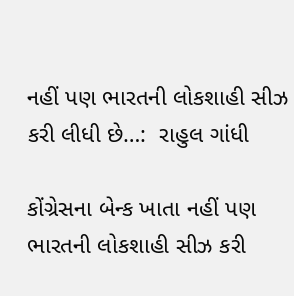નહીં પણ ભારતની લોકશાહી સીઝ કરી લીધી છે…:  રાહુલ ગાંધી

કોંગ્રેસના બેન્ક ખાતા નહીં પણ ભારતની લોકશાહી સીઝ કરી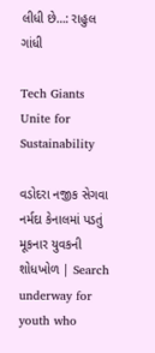લીધી છે…: રાહુલ ગાંધી

Tech Giants Unite for Sustainability

વડોદરા નજીક સેગવા નર્મદા કેનાલમાં પડતું મૂકનાર યુવકની શોધખોળ | Search underway for youth who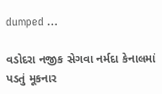dumped …

વડોદરા નજીક સેગવા નર્મદા કેનાલમાં પડતું મૂકનાર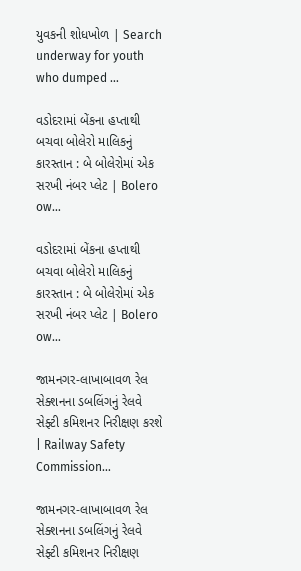યુવકની શોધખોળ | Search underway for youth who dumped …

વડોદરામાં બેંકના હપ્તાથી બચવા બોલેરો માલિકનું કારસ્તાન : બે બોલેરોમાં એક સરખી નંબર પ્લેટ | Bolero ow…

વડોદરામાં બેંકના હપ્તાથી બચવા બોલેરો માલિકનું કારસ્તાન : બે બોલેરોમાં એક સરખી નંબર પ્લેટ | Bolero ow…

જામનગર-લાખાબાવળ રેલ સેક્શનના ડબલિંગનું રેલવે સેફ્ટી કમિશનર નિરીક્ષણ કરશે | Railway Safety Commission…

જામનગર-લાખાબાવળ રેલ સેક્શનના ડબલિંગનું રેલવે સેફ્ટી કમિશનર નિરીક્ષણ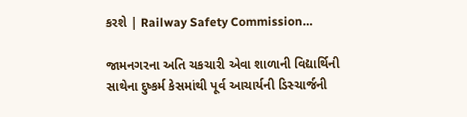કરશે | Railway Safety Commission…

જામનગરના અતિ ચકચારી એવા શાળાની વિદ્યાર્થિની સાથેના દુષ્કર્મ કેસમાંથી પૂર્વ આચાર્યની ડિસ્ચાર્જની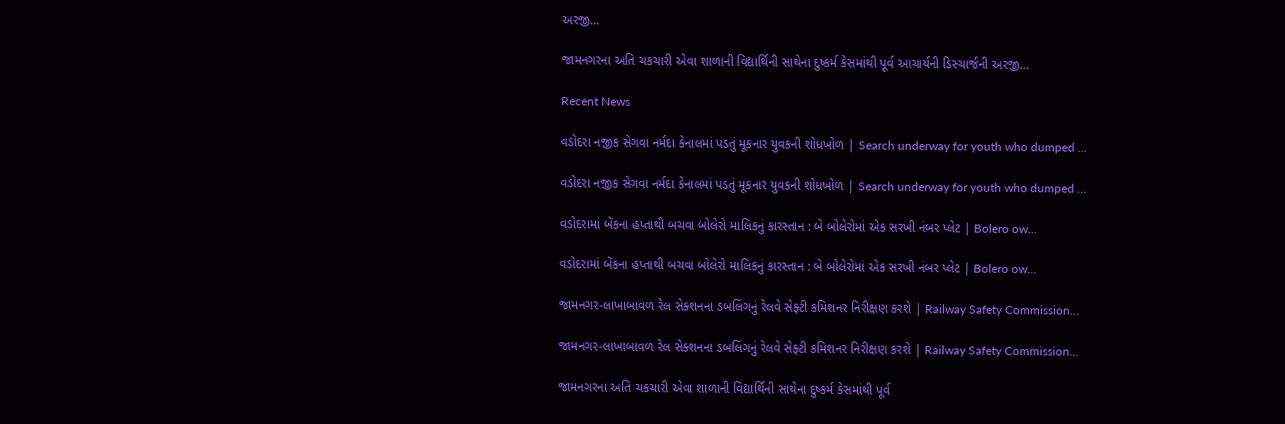અરજી…

જામનગરના અતિ ચકચારી એવા શાળાની વિદ્યાર્થિની સાથેના દુષ્કર્મ કેસમાંથી પૂર્વ આચાર્યની ડિસ્ચાર્જની અરજી…

Recent News

વડોદરા નજીક સેગવા નર્મદા કેનાલમાં પડતું મૂકનાર યુવકની શોધખોળ | Search underway for youth who dumped …

વડોદરા નજીક સેગવા નર્મદા કેનાલમાં પડતું મૂકનાર યુવકની શોધખોળ | Search underway for youth who dumped …

વડોદરામાં બેંકના હપ્તાથી બચવા બોલેરો માલિકનું કારસ્તાન : બે બોલેરોમાં એક સરખી નંબર પ્લેટ | Bolero ow…

વડોદરામાં બેંકના હપ્તાથી બચવા બોલેરો માલિકનું કારસ્તાન : બે બોલેરોમાં એક સરખી નંબર પ્લેટ | Bolero ow…

જામનગર-લાખાબાવળ રેલ સેક્શનના ડબલિંગનું રેલવે સેફ્ટી કમિશનર નિરીક્ષણ કરશે | Railway Safety Commission…

જામનગર-લાખાબાવળ રેલ સેક્શનના ડબલિંગનું રેલવે સેફ્ટી કમિશનર નિરીક્ષણ કરશે | Railway Safety Commission…

જામનગરના અતિ ચકચારી એવા શાળાની વિદ્યાર્થિની સાથેના દુષ્કર્મ કેસમાંથી પૂર્વ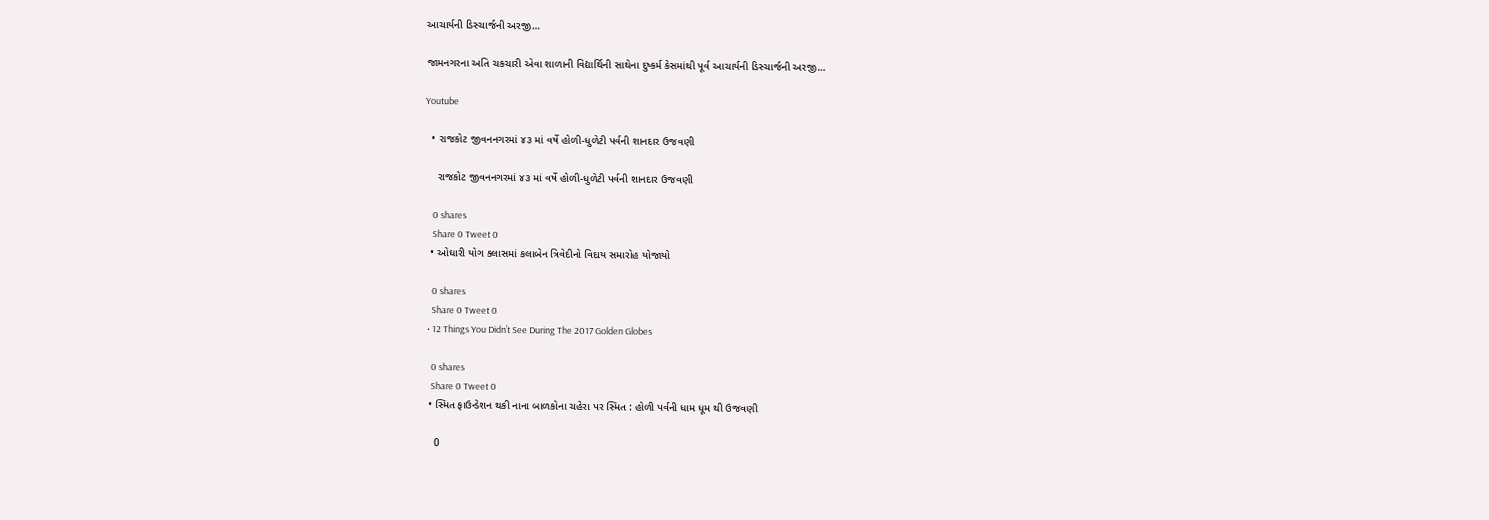આચાર્યની ડિસ્ચાર્જની અરજી…

જામનગરના અતિ ચકચારી એવા શાળાની વિદ્યાર્થિની સાથેના દુષ્કર્મ કેસમાંથી પૂર્વ આચાર્યની ડિસ્ચાર્જની અરજી…

Youtube

  • રાજકોટ જીવનનગરમાં ૪૩ માં વર્ષે હોળી-ધુળેટી પર્વની શાનદાર ઉજવણી

    રાજકોટ જીવનનગરમાં ૪૩ માં વર્ષે હોળી-ધુળેટી પર્વની શાનદાર ઉજવણી

    0 shares
    Share 0 Tweet 0
  • ઓઘારી યોગ ક્લાસમાં કલાબેન ત્રિવેદીનો વિદાય સમારોહ યોજાયો

    0 shares
    Share 0 Tweet 0
  • 12 Things You Didn’t See During The 2017 Golden Globes

    0 shares
    Share 0 Tweet 0
  • સ્મિત ફાઉન્ડેશન થકી નાના બાળકોના ચહેરા પર સ્મિત : હોળી પર્વની ધામ ધૂમ થી ઉજવણી

    0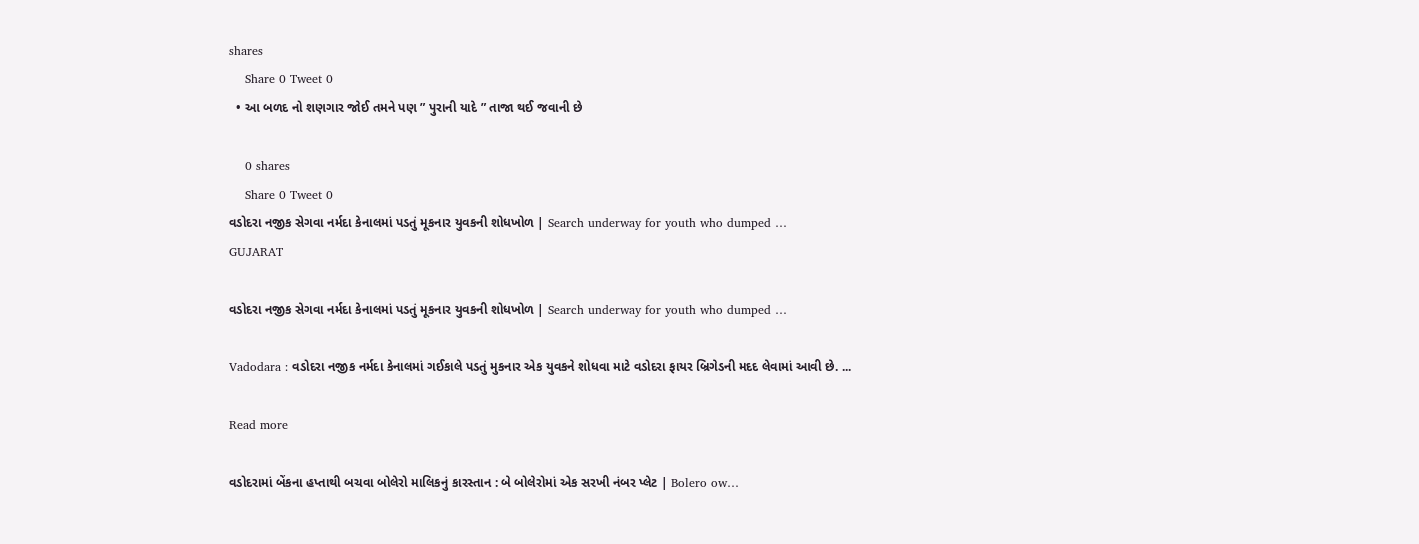shares
    Share 0 Tweet 0
  • આ બળદ નો શણગાર જોઈ તમને પણ ” પુરાની યાદે ” તાજા થઈ જવાની છે

    0 shares
    Share 0 Tweet 0
વડોદરા નજીક સેગવા નર્મદા કેનાલમાં પડતું મૂકનાર યુવકની શોધખોળ | Search underway for youth who dumped …
GUJARAT

વડોદરા નજીક સેગવા નર્મદા કેનાલમાં પડતું મૂકનાર યુવકની શોધખોળ | Search underway for youth who dumped …

Vadodara : વડોદરા નજીક નર્મદા કેનાલમાં ગઈકાલે પડતું મુકનાર એક યુવકને શોધવા માટે વડોદરા ફાયર બ્રિગેડની મદદ લેવામાં આવી છે. ...

Read more

વડોદરામાં બેંકના હપ્તાથી બચવા બોલેરો માલિકનું કારસ્તાન : બે બોલેરોમાં એક સરખી નંબર પ્લેટ | Bolero ow…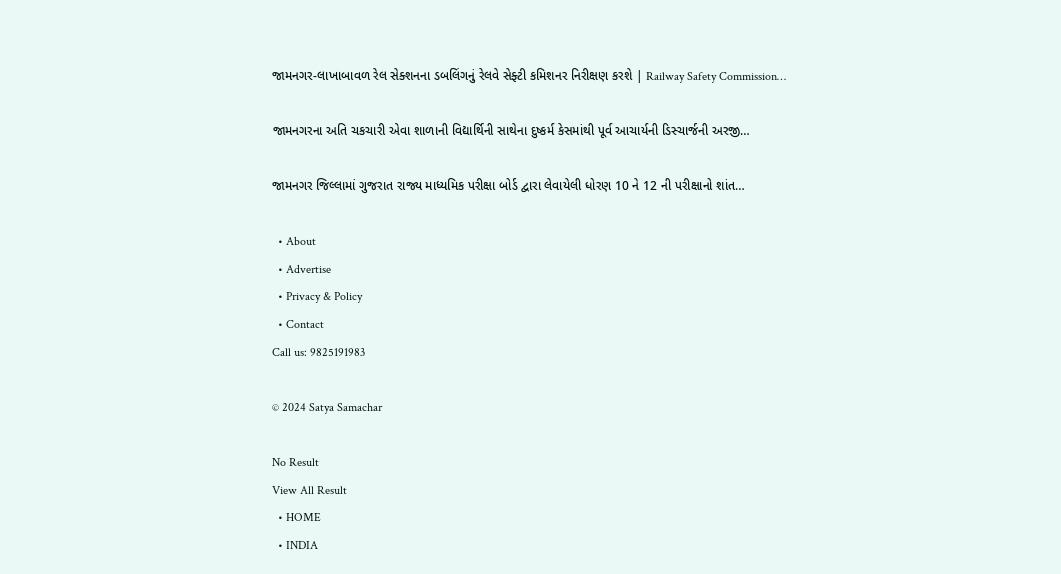જામનગર-લાખાબાવળ રેલ સેક્શનના ડબલિંગનું રેલવે સેફ્ટી કમિશનર નિરીક્ષણ કરશે | Railway Safety Commission…

જામનગરના અતિ ચકચારી એવા શાળાની વિદ્યાર્થિની સાથેના દુષ્કર્મ કેસમાંથી પૂર્વ આચાર્યની ડિસ્ચાર્જની અરજી…

જામનગર જિલ્લામાં ગુજરાત રાજ્ય માધ્યમિક પરીક્ષા બોર્ડ દ્વારા લેવાયેલી ધોરણ 10 ને 12 ની પરીક્ષાનો શાંત…

  • About
  • Advertise
  • Privacy & Policy
  • Contact
Call us: 9825191983

© 2024 Satya Samachar

No Result
View All Result
  • HOME
  • INDIA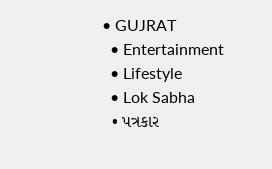• GUJRAT
  • Entertainment
  • Lifestyle
  • Lok Sabha
  • પત્રકાર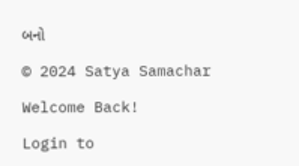બનો

© 2024 Satya Samachar

Welcome Back!

Login to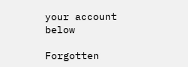your account below

Forgotten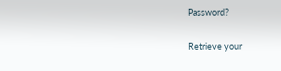Password?

Retrieve your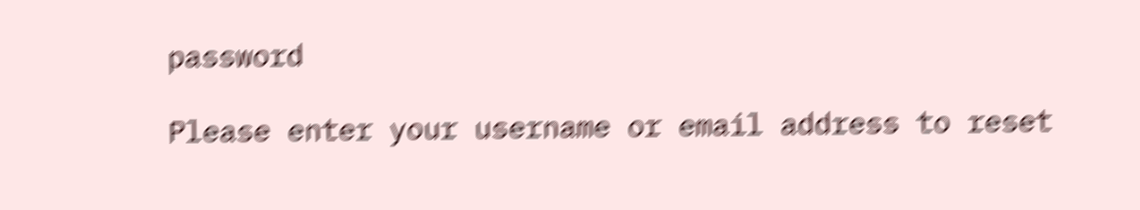password

Please enter your username or email address to reset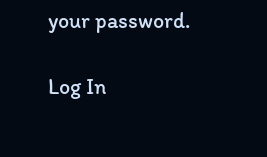your password.

Log In